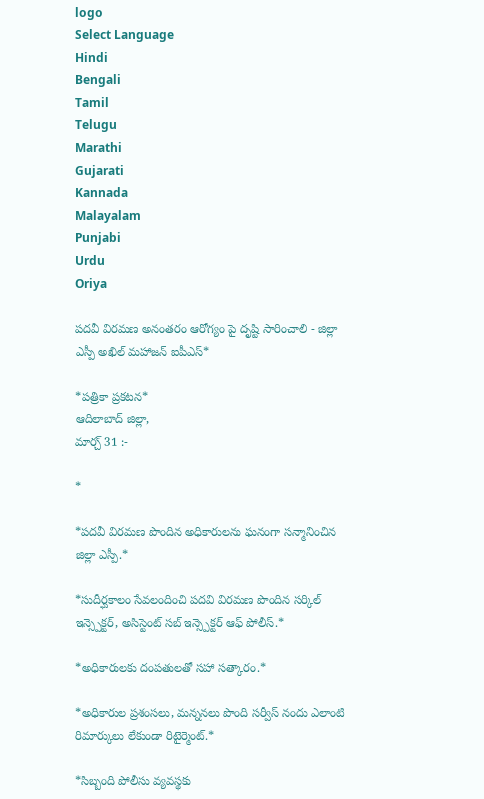logo
Select Language
Hindi
Bengali
Tamil
Telugu
Marathi
Gujarati
Kannada
Malayalam
Punjabi
Urdu
Oriya

పదవీ విరమణ అనంతరం ఆరోగ్యం పై దృష్టి సారించాలి - జిల్లా ఎస్పీ అఖిల్ మహాజన్ ఐపీఎస్*

*పత్రికా ప్రకటన*
ఆదిలాబాద్ జిల్లా,
మార్చ్ 31 :-

*

*పదవీ విరమణ పొందిన అధికారులను ఘనంగా సన్మానించిన జిల్లా ఎస్పీ.*

*సుదీర్ఘకాలం సేవలందించి పదవి విరమణ పొందిన సర్కిల్ ఇన్స్పెక్టర్, అసిస్టెంట్ సబ్ ఇన్స్పెక్టర్ ఆఫ్ పోలీస్.*

*అధికారులకు దంపతులతో సహా సత్కారం.*

*అధికారుల ప్రశంసలు, మన్ననలు పొంది సర్వీస్ నందు ఎలాంటి రిమార్కులు లేకుండా రిటైర్మెంట్.*

*సిబ్బంది పోలీసు వ్యవస్థకు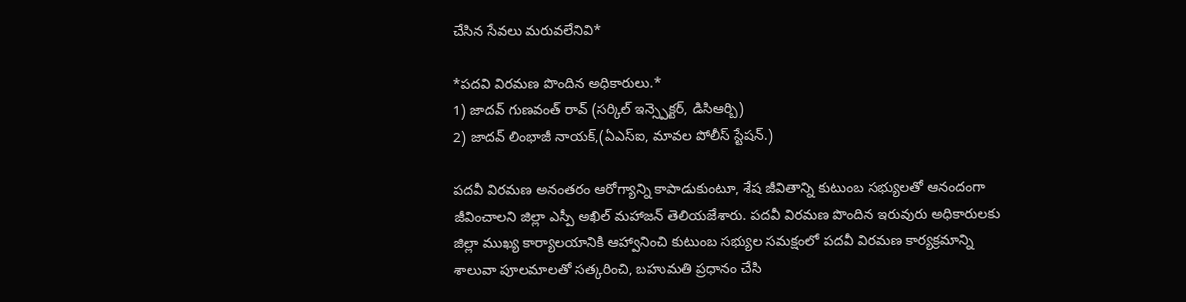చేసిన సేవలు మరువలేనివి*

*పదవి విరమణ పొందిన అధికారులు.*
1) జాదవ్ గుణవంత్ రావ్ (సర్కిల్ ఇన్స్పెక్టర్, డిసిఆర్బి)
2) జాదవ్ లింభాజీ నాయక్,(ఏఎస్ఐ, మావల పోలీస్ స్టేషన్.)

పదవీ విరమణ అనంతరం ఆరోగ్యాన్ని కాపాడుకుంటూ, శేష జీవితాన్ని కుటుంబ సభ్యులతో ఆనందంగా జీవించాలని జిల్లా ఎస్పీ అఖిల్ మహాజన్ తెలియజేశారు. పదవీ విరమణ పొందిన ఇరువురు అధికారులకు జిల్లా ముఖ్య కార్యాలయానికి ఆహ్వానించి కుటుంబ సభ్యుల సమక్షంలో పదవీ విరమణ కార్యక్రమాన్ని శాలువా పూలమాలతో సత్కరించి, బహుమతి ప్రధానం చేసి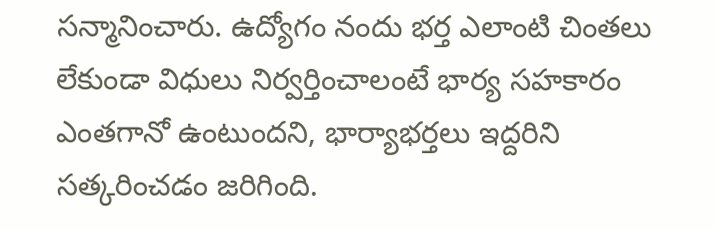సన్మానించారు. ఉద్యోగం నందు భర్త ఎలాంటి చింతలు లేకుండా విధులు నిర్వర్తించాలంటే భార్య సహకారం ఎంతగానో ఉంటుందని, భార్యాభర్తలు ఇద్దరిని సత్కరించడం జరిగింది.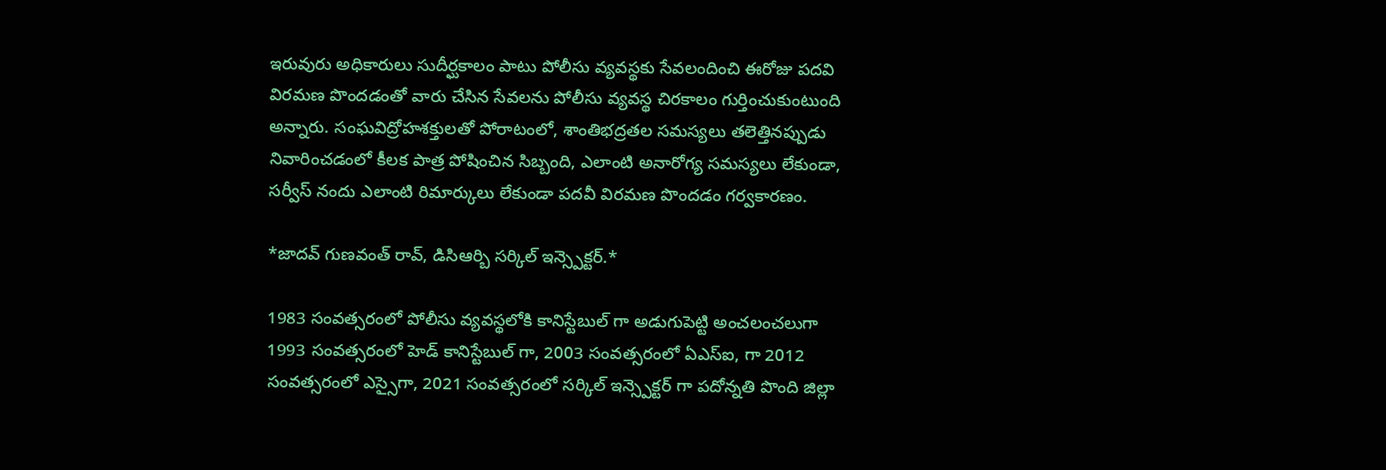ఇరువురు అధికారులు సుదీర్ఘకాలం పాటు పోలీసు వ్యవస్థకు సేవలందించి ఈరోజు పదవి విరమణ పొందడంతో వారు చేసిన సేవలను పోలీసు వ్యవస్థ చిరకాలం గుర్తించుకుంటుంది అన్నారు. సంఘవిద్రోహశక్తులతో పోరాటంలో, శాంతిభద్రతల సమస్యలు తలెత్తినప్పుడు నివారించడంలో కీలక పాత్ర పోషించిన సిబ్బంది, ఎలాంటి అనారోగ్య సమస్యలు లేకుండా, సర్వీస్ నందు ఎలాంటి రిమార్కులు లేకుండా పదవీ విరమణ పొందడం గర్వకారణం.

*జాదవ్ గుణవంత్ రావ్, డిసిఆర్బి సర్కిల్ ఇన్స్పెక్టర్.*

1983 సంవత్సరంలో పోలీసు వ్యవస్థలోకి కానిస్టేబుల్ గా అడుగుపెట్టి అంచలంచలుగా 1993 సంవత్సరంలో హెడ్ కానిస్టేబుల్ గా, 2003 సంవత్సరంలో ఏఎస్ఐ, గా 2012 సంవత్సరంలో ఎస్సైగా, 2021 సంవత్సరంలో సర్కిల్ ఇన్స్పెక్టర్ గా పదోన్నతి పొంది జిల్లా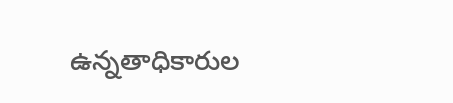ఉన్నతాధికారుల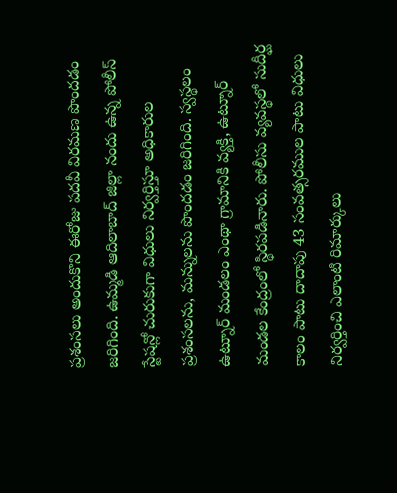ప్రశంసలు అందుకొని ఈరోజు పదవీ విరమణ పొందడం జరిగింది. ఉమ్మడి ఆదిలాబాద్ జిల్లా నందు ఉన్న పోలీస్ స్టేషన్లో చురుకుగా విధులు నిర్వర్తిస్తూ అధికారుల ప్రశంసలను, మన్నులను పొందడం జరిగింది. స్వస్థలం ఉట్నూర్ మండలం ఎంథా గ్రామానికి వ్యక్తి, ఉట్నూర్ మండల కేంద్రంలో స్థిరపడినారు. పోలీసు వ్యవస్థలో సుదీర్ఘ కాలం పాటు దాదాపు 43 సంవత్సరముల పాటు విధులు నిర్వర్తించి ఎలాంటి రిమార్కులు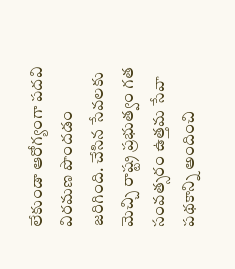లేకుండా ఆరోగ్యంగా పదవి విరమణ పొందడం జరిగింది. చేసిన సేవలకు మెచ్చి రాష్ట్ర ప్రభుత్వం గత సంవత్సరం ఉత్తమ సేవా పథకాన్ని అందించి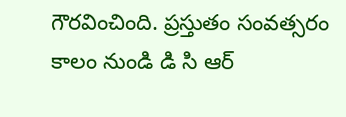గౌరవించింది. ప్రస్తుతం సంవత్సరం కాలం నుండి డి సి ఆర్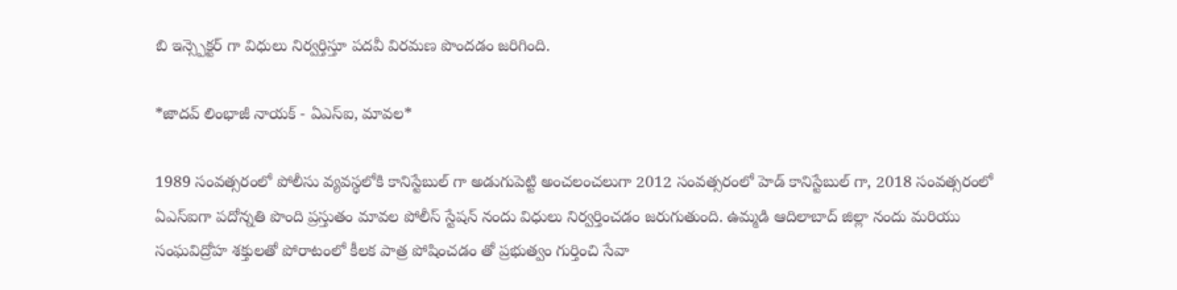బి ఇన్స్పెక్టర్ గా విధులు నిర్వర్తిస్తూ పదవీ విరమణ పొందడం జరిగింది.

*జాదవ్ లింభాజీ నాయక్ - ఏఎస్ఐ, మావల*

1989 సంవత్సరంలో పోలీసు వ్యవస్థలోకి కానిస్టేబుల్ గా అడుగుపెట్టి అంచలంచలుగా 2012 సంవత్సరంలో హెడ్ కానిస్టేబుల్ గా, 2018 సంవత్సరంలో ఏఎస్ఐగా పదోన్నతి పొంది ప్రస్తుతం మావల పోలీస్ స్టేషన్ నందు విధులు నిర్వర్తించడం జరుగుతుంది. ఉమ్మడి ఆదిలాబాద్ జిల్లా నందు మరియు సంఘవిద్రోహ శక్తులతో పోరాటంలో కీలక పాత్ర పోషించడం తో ప్రభుత్వం గుర్తించి సేవా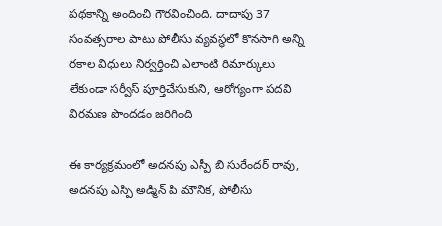పథకాన్ని అందించి గౌరవించింది. దాదాపు 37 సంవత్సరాల పాటు పోలీసు వ్యవస్థలో కొనసాగి అన్ని రకాల విధులు నిర్వర్తించి ఎలాంటి రిమార్కులు లేకుండా సర్వీస్ పూర్తిచేసుకుని, ఆరోగ్యంగా పదవి విరమణ పొందడం జరిగింది

ఈ కార్యక్రమంలో అదనపు ఎస్పీ బి సురేందర్ రావు, అదనపు ఎస్పి అడ్మిన్ పి మౌనిక, పోలీసు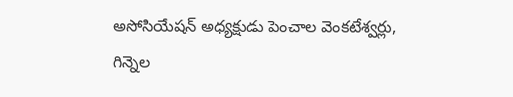అసోసియేషన్ అధ్యక్షుడు పెంచాల వెంకటేశ్వర్లు, గిన్నెల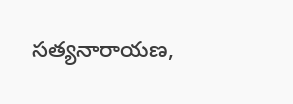సత్యనారాయణ,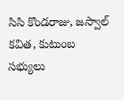సిసి కొండరాజు, జస్వాల్ కవిత, కుటుంబ సభ్యులు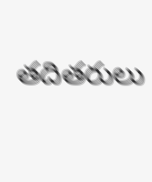తదితరులు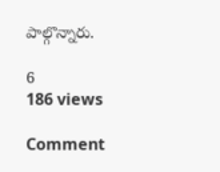పాల్గొన్నారు.

6
186 views

Comment